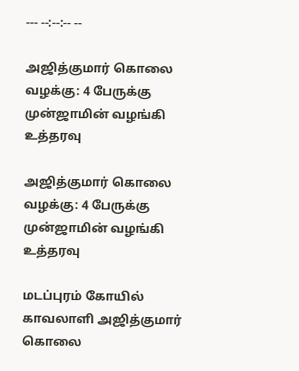--- --:--:-- --

அஜித்குமார் கொலை வழக்கு: 4 பேருக்கு முன்ஜாமின் வழங்கி உத்தரவு

அஜித்குமார் கொலை வழக்கு: 4 பேருக்கு முன்ஜாமின் வழங்கி உத்தரவு

மடப்புரம் கோயில் காவலாளி அஜித்குமார் கொலை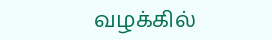வழக்கில்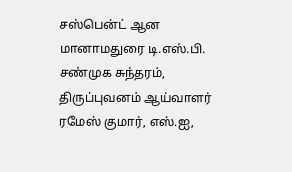சஸ்பென்ட் ஆன மானாமதுரை டி.எஸ்.பி. சண்முக சுந்தரம், திருப்புவனம் ஆய்வாளர் ரமேஸ் குமார், எஸ்.ஐ,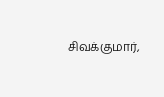சிவக்குமார்,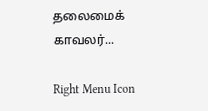தலைமைக் காவலர்...

Right Menu Icon